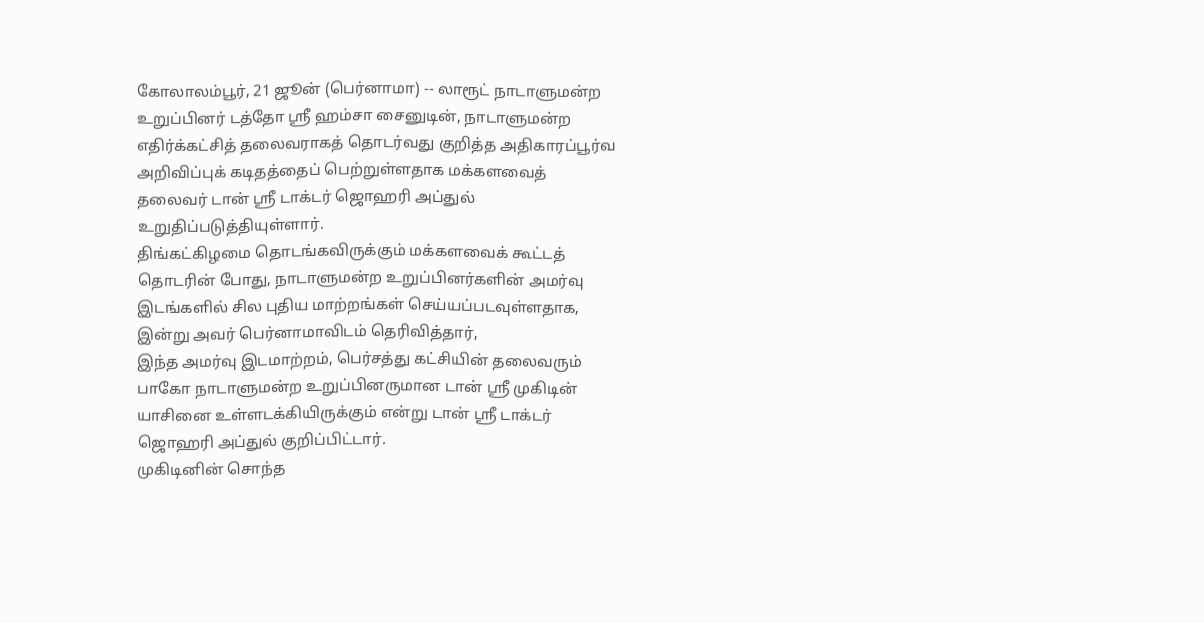கோலாலம்பூர், 21 ஜூன் (பெர்னாமா) -- லாரூட் நாடாளுமன்ற உறுப்பினர் டத்தோ ஶ்ரீ ஹம்சா சைனுடின், நாடாளுமன்ற எதிர்க்கட்சித் தலைவராகத் தொடர்வது குறித்த அதிகாரப்பூர்வ அறிவிப்புக் கடிதத்தைப் பெற்றுள்ளதாக மக்களவைத் தலைவர் டான் ஶ்ரீ டாக்டர் ஜொஹரி அப்துல் உறுதிப்படுத்தியுள்ளார்.
திங்கட்கிழமை தொடங்கவிருக்கும் மக்களவைக் கூட்டத் தொடரின் போது, நாடாளுமன்ற உறுப்பினர்களின் அமர்வு இடங்களில் சில புதிய மாற்றங்கள் செய்யப்படவுள்ளதாக, இன்று அவர் பெர்னாமாவிடம் தெரிவித்தார்,
இந்த அமர்வு இடமாற்றம், பெர்சத்து கட்சியின் தலைவரும் பாகோ நாடாளுமன்ற உறுப்பினருமான டான் ஸ்ரீ முகிடின் யாசினை உள்ளடக்கியிருக்கும் என்று டான் ஶ்ரீ டாக்டர் ஜொஹரி அப்துல் குறிப்பிட்டார்.
முகிடினின் சொந்த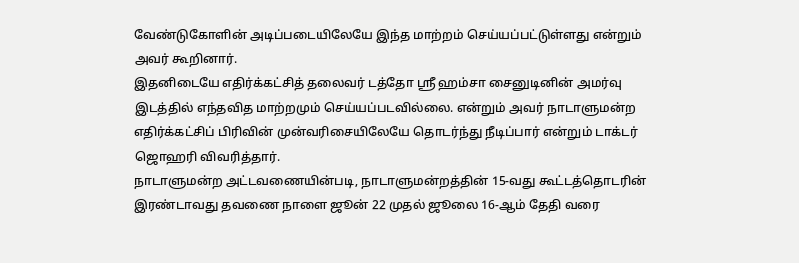வேண்டுகோளின் அடிப்படையிலேயே இந்த மாற்றம் செய்யப்பட்டுள்ளது என்றும் அவர் கூறினார்.
இதனிடையே எதிர்க்கட்சித் தலைவர் டத்தோ ஸ்ரீ ஹம்சா சைனுடினின் அமர்வு இடத்தில் எந்தவித மாற்றமும் செய்யப்படவில்லை. என்றும் அவர் நாடாளுமன்ற எதிர்க்கட்சிப் பிரிவின் முன்வரிசையிலேயே தொடர்ந்து நீடிப்பார் என்றும் டாக்டர் ஜொஹரி விவரித்தார்.
நாடாளுமன்ற அட்டவணையின்படி, நாடாளுமன்றத்தின் 15-வது கூட்டத்தொடரின் இரண்டாவது தவணை நாளை ஜூன் 22 முதல் ஜூலை 16-ஆம் தேதி வரை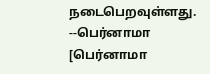நடைபெறவுள்ளது.
--பெர்னாமா
[பெர்னாமா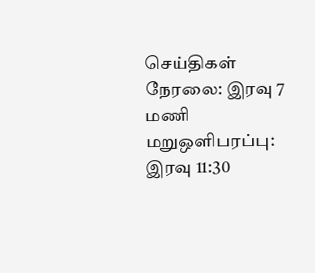செய்திகள் நேரலை: இரவு 7 மணி மறுஒளிபரப்பு: இரவு 11:30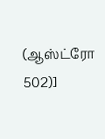(ஆஸ்ட்ரோ 502)]